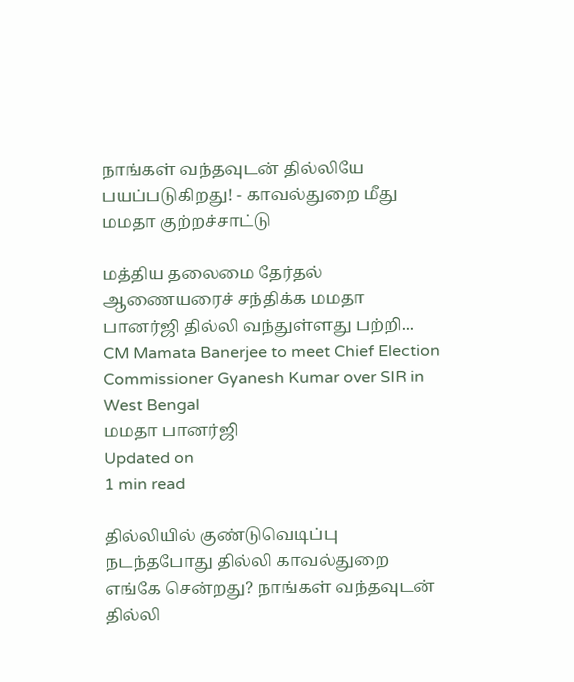நாங்கள் வந்தவுடன் தில்லியே பயப்படுகிறது! - காவல்துறை மீது மமதா குற்றச்சாட்டு

மத்திய தலைமை தேர்தல் ஆணையரைச் சந்திக்க மமதா பானர்ஜி தில்லி வந்துள்ளது பற்றி...
CM Mamata Banerjee to meet Chief Election Commissioner Gyanesh Kumar over SIR in West Bengal
மமதா பானர்ஜி
Updated on
1 min read

தில்லியில் குண்டுவெடிப்பு நடந்தபோது தில்லி காவல்துறை எங்கே சென்றது? நாங்கள் வந்தவுடன் தில்லி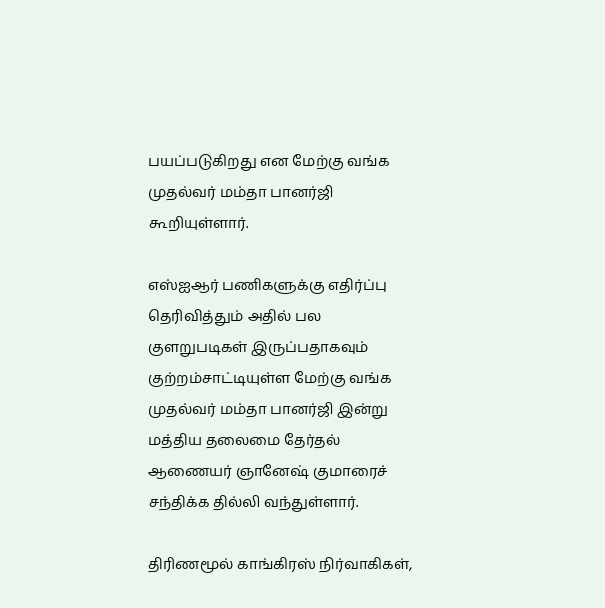பயப்படுகிறது என மேற்கு வங்க முதல்வர் மம்தா பானர்ஜி கூறியுள்ளார்.

எஸ்ஐஆர் பணிகளுக்கு எதிர்ப்பு தெரிவித்தும் அதில் பல குளறுபடிகள் இருப்பதாகவும் குற்றம்சாட்டியுள்ள மேற்கு வங்க முதல்வர் மம்தா பானர்ஜி இன்று மத்திய தலைமை தேர்தல் ஆணையர் ஞானேஷ் குமாரைச் சந்திக்க தில்லி வந்துள்ளார்.

திரிணமூல் காங்கிரஸ் நிர்வாகிகள்,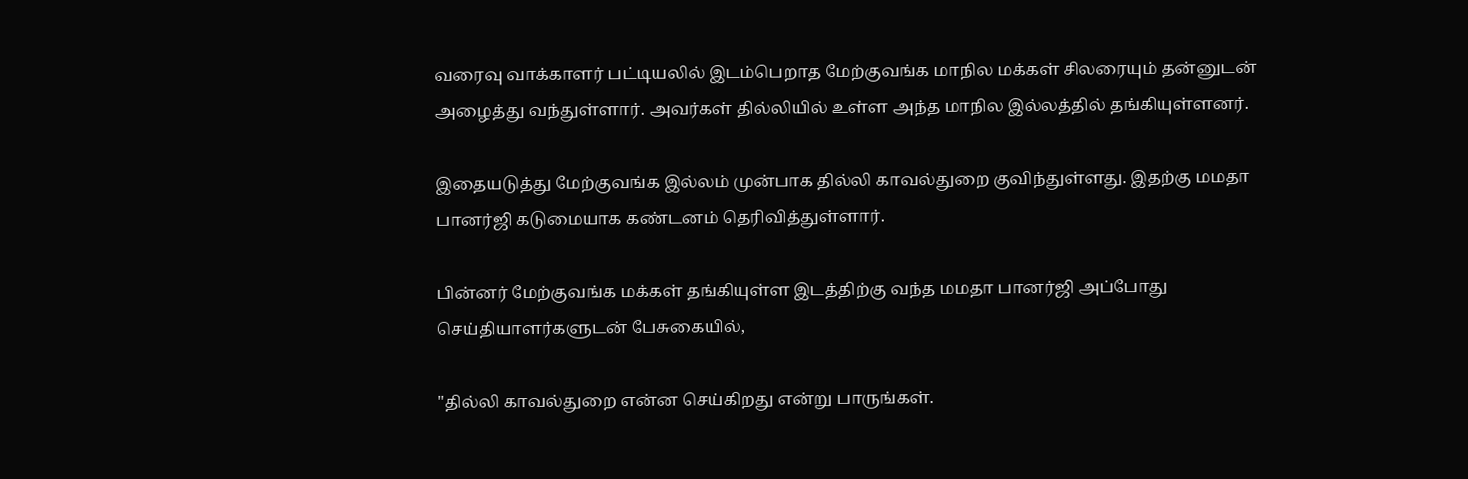வரைவு வாக்காளர் பட்டியலில் இடம்பெறாத மேற்குவங்க மாநில மக்கள் சிலரையும் தன்னுடன் அழைத்து வந்துள்ளார். அவர்கள் தில்லியில் உள்ள அந்த மாநில இல்லத்தில் தங்கியுள்ளனர்.

இதையடுத்து மேற்குவங்க இல்லம் முன்பாக தில்லி காவல்துறை குவிந்துள்ளது. இதற்கு மமதா பானர்ஜி கடுமையாக கண்டனம் தெரிவித்துள்ளார்.

பின்னர் மேற்குவங்க மக்கள் தங்கியுள்ள இடத்திற்கு வந்த மமதா பானர்ஜி அப்போது செய்தியாளர்களுடன் பேசுகையில்,

"தில்லி காவல்துறை என்ன செய்கிறது என்று பாருங்கள்.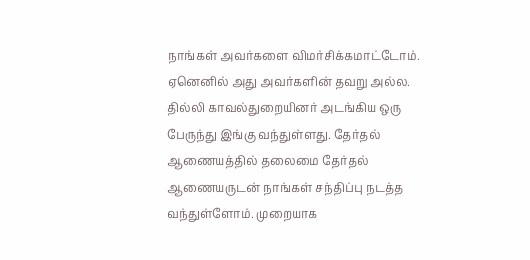நாங்கள் அவர்களை விமர்சிக்கமாட்டோம். ஏனெனில் அது அவர்களின் தவறு அல்ல. தில்லி காவல்துறையினர் அடங்கிய ஒரு பேருந்து இங்கு வந்துள்ளது. தேர்தல் ஆணையத்தில் தலைமை தேர்தல் ஆணையருடன் நாங்கள் சந்திப்பு நடத்த வந்துள்ளோம். முறையாக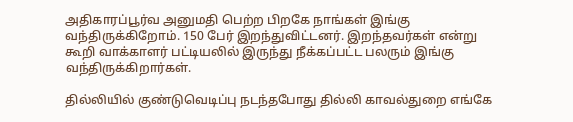அதிகாரப்பூர்வ அனுமதி பெற்ற பிறகே நாங்கள் இங்கு வந்திருக்கிறோம். 150 பேர் இறந்துவிட்டனர். இறந்தவர்கள் என்று கூறி வாக்காளர் பட்டியலில் இருந்து நீக்கப்பட்ட பலரும் இங்கு வந்திருக்கிறார்கள்.

தில்லியில் குண்டுவெடிப்பு நடந்தபோது தில்லி காவல்துறை எங்கே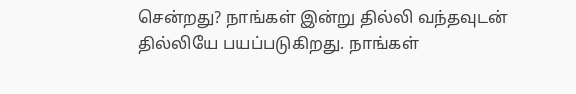சென்றது? நாங்கள் இன்று தில்லி வந்தவுடன் தில்லியே பயப்படுகிறது. நாங்கள்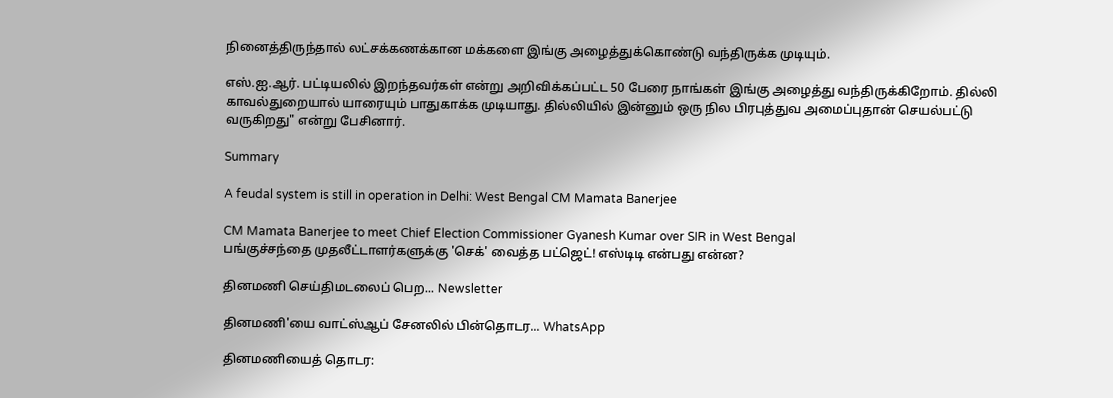நினைத்திருந்தால் லட்சக்கணக்கான மக்களை இங்கு அழைத்துக்கொண்டு வந்திருக்க முடியும்.

எஸ்.ஐ.ஆர். பட்டியலில் இறந்தவர்கள் என்று அறிவிக்கப்பட்ட 50 பேரை நாங்கள் இங்கு அழைத்து வந்திருக்கிறோம். தில்லி காவல்துறையால் யாரையும் பாதுகாக்க முடியாது. தில்லியில் இன்னும் ஒரு நில பிரபுத்துவ அமைப்புதான் செயல்பட்டு வருகிறது" என்று பேசினார்.

Summary

A feudal system is still in operation in Delhi: West Bengal CM Mamata Banerjee

CM Mamata Banerjee to meet Chief Election Commissioner Gyanesh Kumar over SIR in West Bengal
பங்குச்சந்தை முதலீட்டாளர்களுக்கு 'செக்' வைத்த பட்ஜெட்! எஸ்டிடி என்பது என்ன?

தினமணி செய்திமடலைப் பெற... Newsletter

தினமணி'யை வாட்ஸ்ஆப் சேனலில் பின்தொடர... WhatsApp

தினமணியைத் தொடர: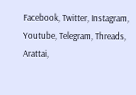Facebook, Twitter, Instagram, Youtube, Telegram, Threads, Arattai,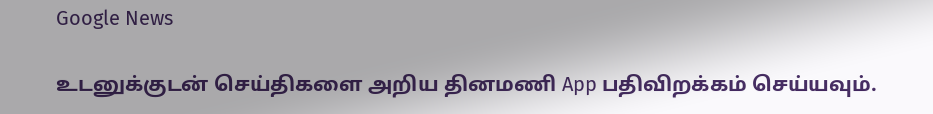Google News

உடனுக்குடன் செய்திகளை அறிய தினமணி App பதிவிறக்கம் செய்யவும்.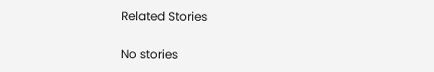Related Stories

No stories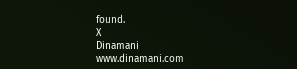found.
X
Dinamani
www.dinamani.com